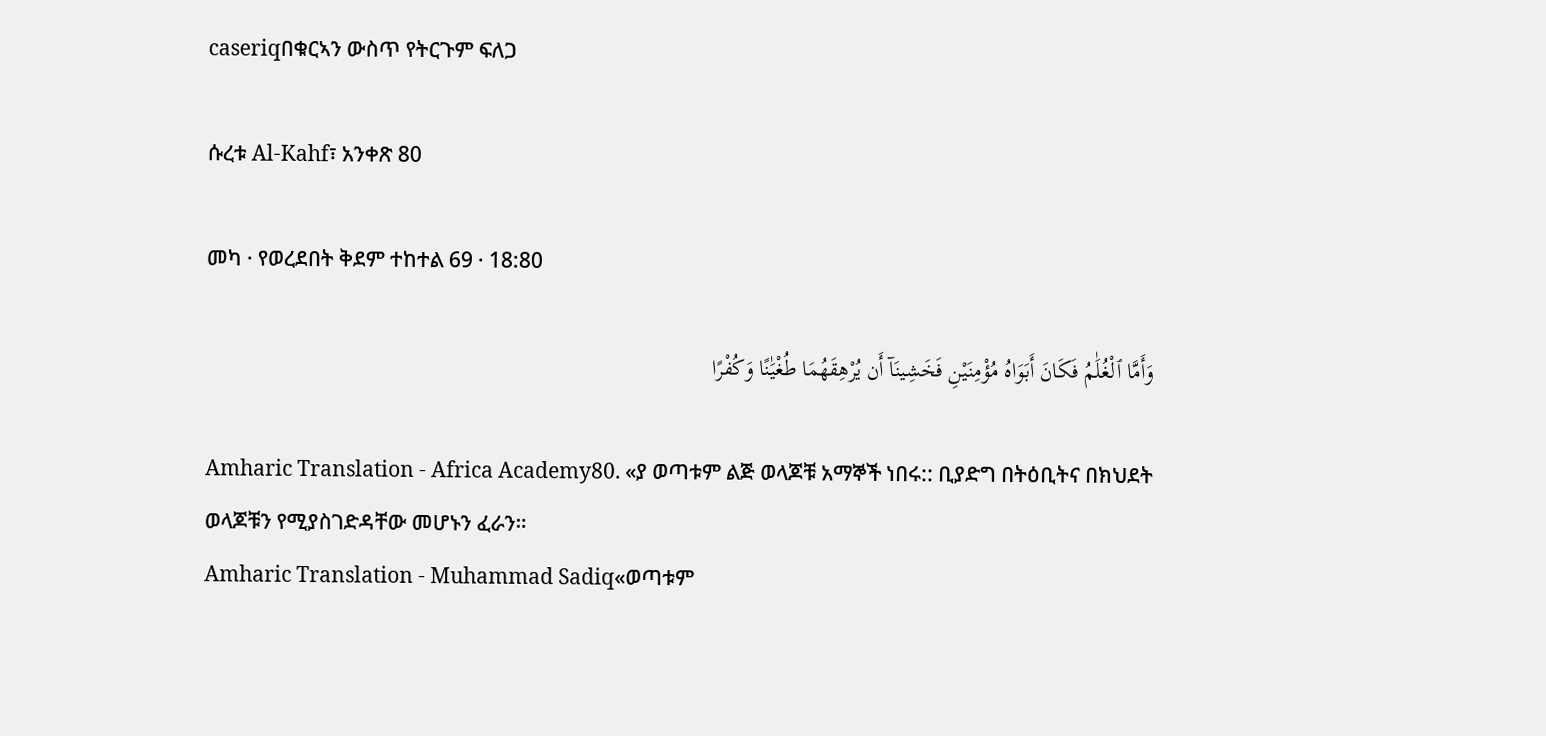caseriqበቁርኣን ውስጥ የትርጉም ፍለጋ

ሱረቱ Al-Kahf፣ አንቀጽ 80

መካ · የወረደበት ቅደም ተከተል 69 · 18:80

وَأَمَّا ٱلْغُلَٰمُ فَكَانَ أَبَوَاهُ مُؤْمِنَيْنِ فَخَشِينَآ أَن يُرْهِقَهُمَا طُغْيَٰنًا وَكُفْرًا

Amharic Translation - Africa Academy80. «ያ ወጣቱም ልጅ ወላጆቹ አማኞች ነበሩ:: ቢያድግ በትዕቢትና በክህደት ወላጆቹን የሚያስገድዳቸው መሆኑን ፈራን።
Amharic Translation - Muhammad Sadiq«ወጣቱም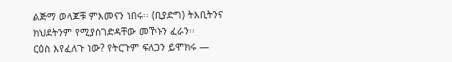ልጅማ ወላጆቹ ምእመናን ነበሩ፡፡ (ቢያድግ) ትእቢትንና ክህደትንም የሚያስገድዳቸው መኾኑን ፈራን፡፡
ርዕስ እየፈለጉ ነው? የትርጉም ፍለጋን ይሞክሩ —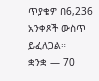ጥያቄዎ በ6,236 አንቀጾች ውስጥ ይፈለጋል።
ቋንቋ — 70